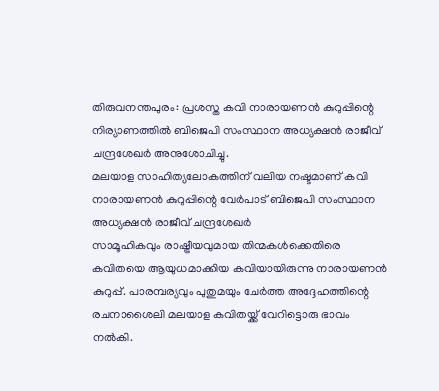തിരുവനന്തപുരം: പ്രശസ്ത കവി നാരായണൻ കുറുപ്പിന്റെ നിര്യാണത്തിൽ ബിജെപി സംസ്ഥാന അധ്യക്ഷൻ രാജീവ് ചന്ദ്രശേഖർ അനുശോചിച്ചു.
മലയാള സാഹിത്യലോകത്തിന് വലിയ നഷ്ടമാണ് കവി നാരായണൻ കുറുപ്പിന്റെ വേർപാട് ബിജെപി സംസ്ഥാന അധ്യക്ഷൻ രാജീവ് ചന്ദ്രശേഖർ
സാമൂഹികവും രാഷ്ട്രീയവുമായ തിന്മകൾക്കെതിരെ കവിതയെ ആയുധമാക്കിയ കവിയായിരുന്നു നാരായണൻ കുറുപ്പ്. പാരമ്പര്യവും പുതുമയും ചേർത്ത അദ്ദേഹത്തിന്റെ രചനാശൈലി മലയാള കവിതയ്ക്ക് വേറിട്ടൊരു ഭാവം നൽകി.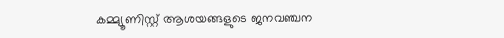കമ്മ്യൂണിസ്റ്റ് ആശയങ്ങളുടെ ജനവഞ്ചന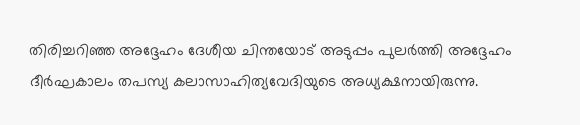തിരിച്ചറിഞ്ഞ അദ്ദേഹം ദേശീയ ചിന്തയോട് അടുപ്പം പുലർത്തി അദ്ദേഹം ദീർഘകാലം തപസ്യ കലാസാഹിത്യവേദിയുടെ അധ്യക്ഷനായിരുന്നു.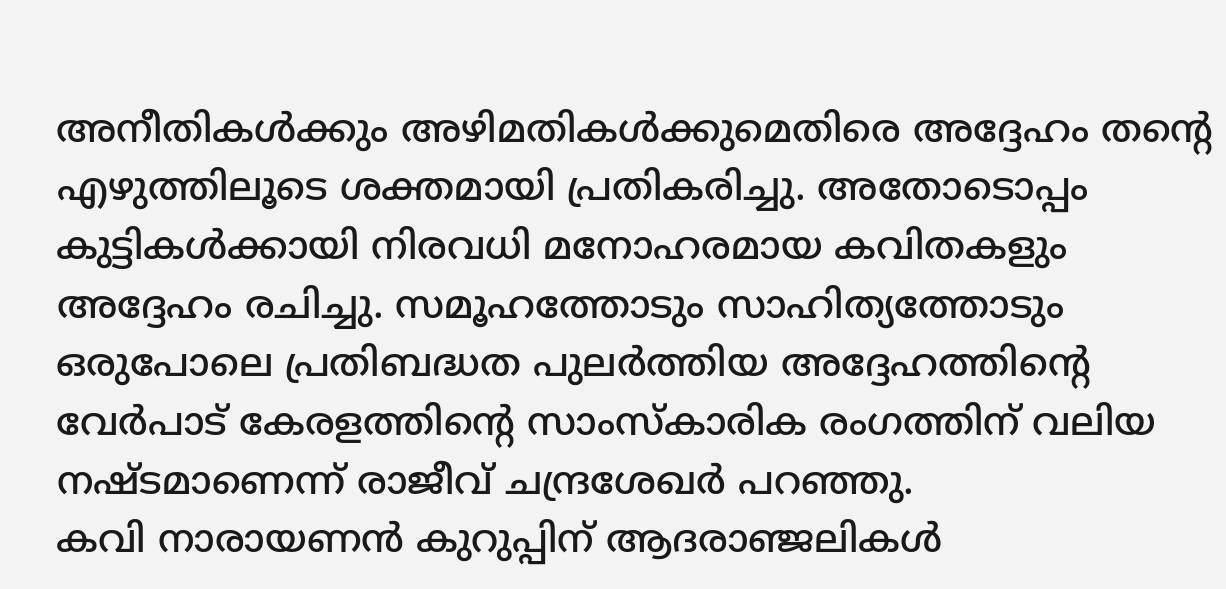അനീതികൾക്കും അഴിമതികൾക്കുമെതിരെ അദ്ദേഹം തന്റെ എഴുത്തിലൂടെ ശക്തമായി പ്രതികരിച്ചു. അതോടൊപ്പം കുട്ടികൾക്കായി നിരവധി മനോഹരമായ കവിതകളും അദ്ദേഹം രചിച്ചു. സമൂഹത്തോടും സാഹിത്യത്തോടും ഒരുപോലെ പ്രതിബദ്ധത പുലർത്തിയ അദ്ദേഹത്തിന്റെ വേർപാട് കേരളത്തിന്റെ സാംസ്കാരിക രംഗത്തിന് വലിയ നഷ്ടമാണെന്ന് രാജീവ് ചന്ദ്രശേഖർ പറഞ്ഞു.
കവി നാരായണൻ കുറുപ്പിന് ആദരാഞ്ജലികൾ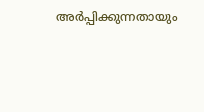അർപ്പിക്കുന്നതായും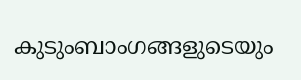കുടുംബാംഗങ്ങളുടെയും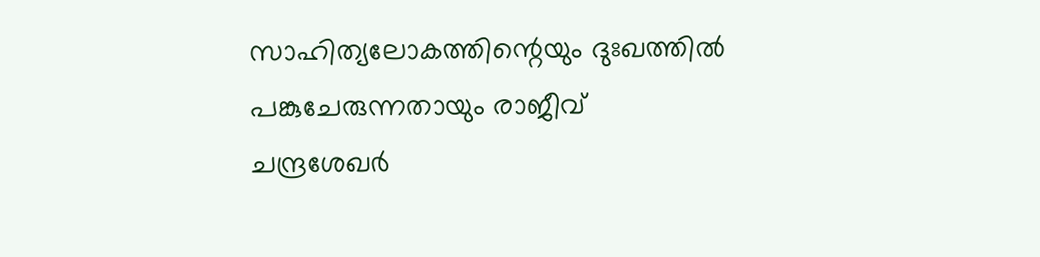സാഹിത്യലോകത്തിന്റെയും ദുഃഖത്തിൽ പങ്കുചേരുന്നതായും രാജീവ് ചന്ദ്രശേഖർ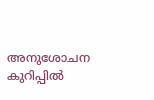അനുശോചന കുറിപ്പിൽ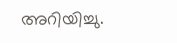അറിയിച്ചു.